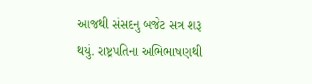આજથી સંસદનુ બજેટ સત્ર શરૂ થયું. રાષ્ટ્રપતિના અભિભાષણથી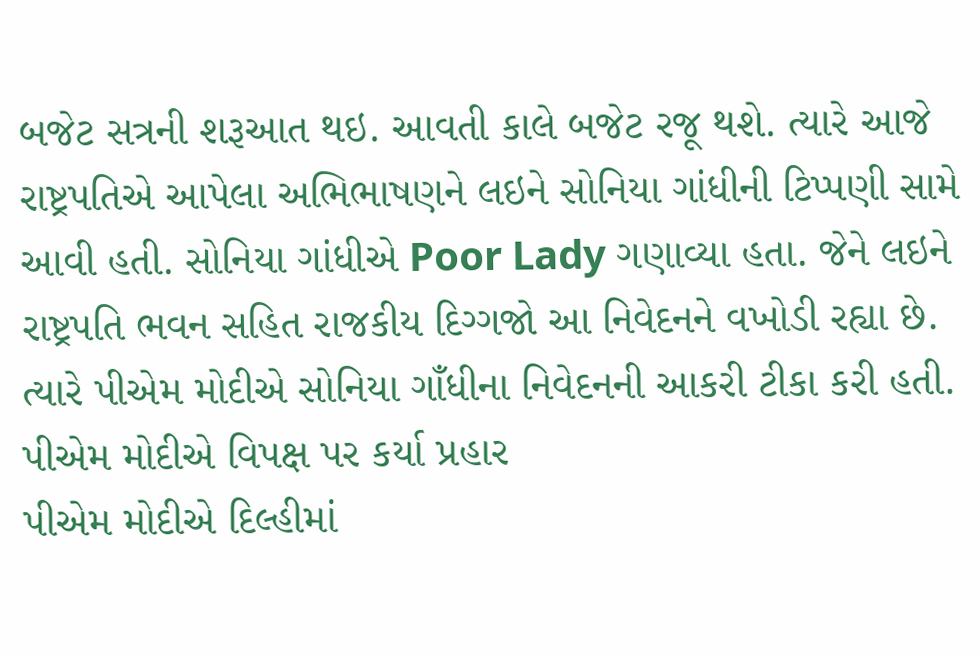બજેટ સત્રની શરૂઆત થઇ. આવતી કાલે બજેટ રજૂ થશે. ત્યારે આજે રાષ્ટ્રપતિએ આપેલા અભિભાષણને લઇને સોનિયા ગાંધીની ટિપ્પણી સામે આવી હતી. સોનિયા ગાંધીએ Poor Lady ગણાવ્યા હતા. જેને લઇને રાષ્ટ્રપતિ ભવન સહિત રાજકીય દિગ્ગજો આ નિવેદનને વખોડી રહ્યા છે. ત્યારે પીએમ મોદીએ સોનિયા ગાઁધીના નિવેદનની આકરી ટીકા કરી હતી.
પીએમ મોદીએ વિપક્ષ પર કર્યા પ્રહાર
પીએમ મોદીએ દિલ્હીમાં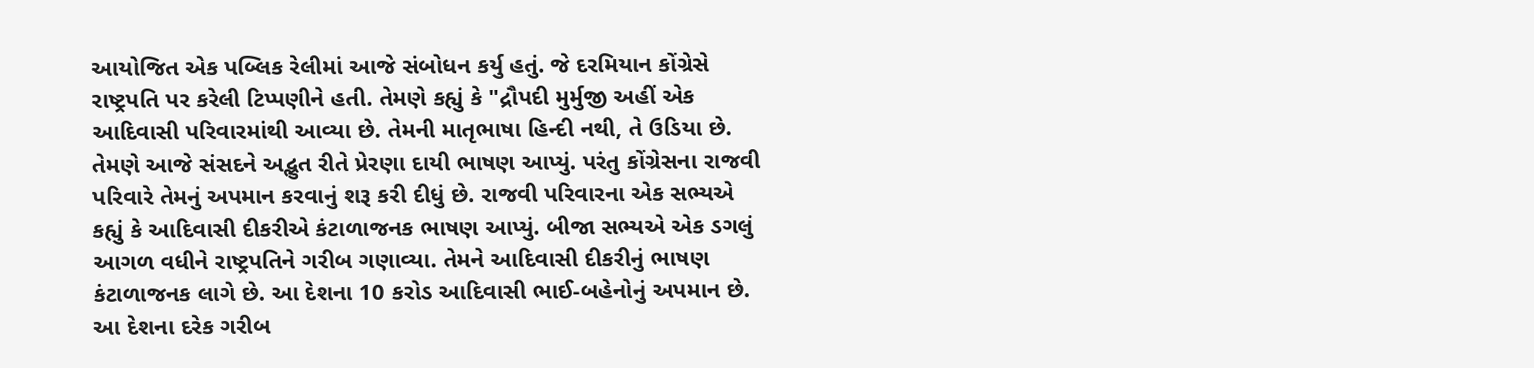આયોજિત એક પબ્લિક રેલીમાં આજે સંબોધન કર્યુ હતું. જે દરમિયાન કોંગ્રેસે રાષ્ટ્રપતિ પર કરેલી ટિપ્પણીને હતી. તેમણે કહ્યું કે "દ્રૌપદી મુર્મુજી અહીં એક આદિવાસી પરિવારમાંથી આવ્યા છે. તેમની માતૃભાષા હિન્દી નથી, તે ઉડિયા છે. તેમણે આજે સંસદને અદ્ભુત રીતે પ્રેરણા દાયી ભાષણ આપ્યું. પરંતુ કોંગ્રેસના રાજવી પરિવારે તેમનું અપમાન કરવાનું શરૂ કરી દીધું છે. રાજવી પરિવારના એક સભ્યએ કહ્યું કે આદિવાસી દીકરીએ કંટાળાજનક ભાષણ આપ્યું. બીજા સભ્યએ એક ડગલું આગળ વધીને રાષ્ટ્રપતિને ગરીબ ગણાવ્યા. તેમને આદિવાસી દીકરીનું ભાષણ કંટાળાજનક લાગે છે. આ દેશના 10 કરોડ આદિવાસી ભાઈ-બહેનોનું અપમાન છે. આ દેશના દરેક ગરીબ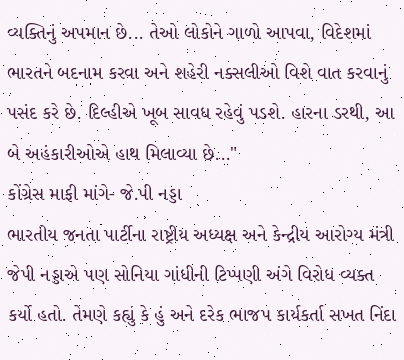વ્યક્તિનું અપમાન છે... તેઓ લોકોને ગાળો આપવા, વિદેશમાં ભારતને બદનામ કરવા અને શહેરી નક્સલીઓ વિશે વાત કરવાનું પસંદ કરે છે. દિલ્હીએ ખૂબ સાવધ રહેવું પડશે. હારના ડરથી, આ બે અહંકારીઓએ હાથ મિલાવ્યા છે..."
કોંગ્રેસ માફી માંગે- જે.પી નડ્ડા
ભારતીય જનતા પાર્ટીના રાષ્ટ્રીય અધ્યક્ષ અને કેન્દ્રીય આરોગ્ય મંત્રી જેપી નડ્ડાએ પણ સોનિયા ગાંધીની ટિપ્પણી અંગે વિરોધ વ્યક્ત કર્યો હતો. તેમણે કહ્યું કે હું અને દરેક ભાજપ કાર્યકર્તા સખત નિંદા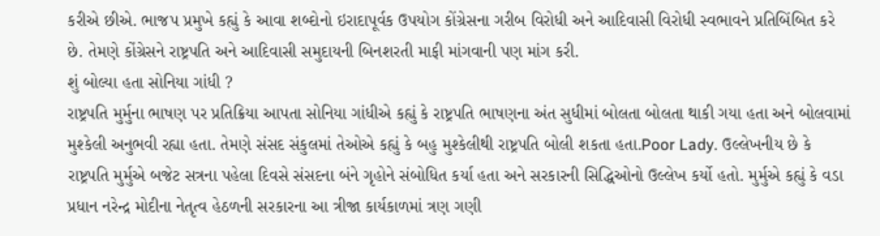કરીએ છીએ. ભાજપ પ્રમુખે કહ્યું કે આવા શબ્દોનો ઇરાદાપૂર્વક ઉપયોગ કોંગ્રેસના ગરીબ વિરોધી અને આદિવાસી વિરોધી સ્વભાવને પ્રતિબિંબિત કરે છે. તેમણે કોંગ્રેસને રાષ્ટ્રપતિ અને આદિવાસી સમુદાયની બિનશરતી માફી માંગવાની પણ માંગ કરી.
શું બોલ્યા હતા સોનિયા ગાંધી ?
રાષ્ટ્રપતિ મુર્મુના ભાષણ પર પ્રતિક્રિયા આપતા સોનિયા ગાંધીએ કહ્યું કે રાષ્ટ્રપતિ ભાષણના અંત સુધીમાં બોલતા બોલતા થાકી ગયા હતા અને બોલવામાં મુશ્કેલી અનુભવી રહ્યા હતા. તેમણે સંસદ સંકુલમાં તેઓએ કહ્યું કે બહુ મુશ્કેલીથી રાષ્ટ્રપતિ બોલી શકતા હતા.Poor Lady. ઉલ્લેખનીય છે કે રાષ્ટ્રપતિ મુર્મુએ બજેટ સત્રના પહેલા દિવસે સંસદના બંને ગૃહોને સંબોધિત કર્યા હતા અને સરકારની સિદ્ધિઓનો ઉલ્લેખ કર્યો હતો. મુર્મુએ કહ્યું કે વડા પ્રધાન નરેન્દ્ર મોદીના નેતૃત્વ હેઠળની સરકારના આ ત્રીજા કાર્યકાળમાં ત્રણ ગણી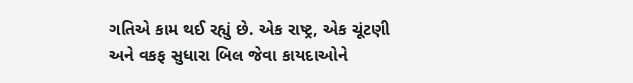ગતિએ કામ થઈ રહ્યું છે. એક રાષ્ટ્ર, એક ચૂંટણી અને વકફ સુધારા બિલ જેવા કાયદાઓને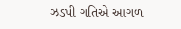ઝડપી ગતિએ આગળ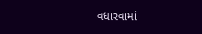વધારવામાં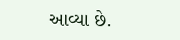આવ્યા છે.